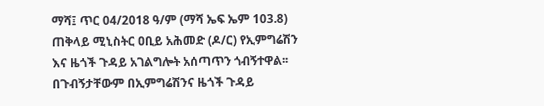ማሻ፤ ጥር 04/2018 ዓ/ም (ማሻ ኤፍ ኤም 103.8) ጠቅላይ ሚኒስትር ዐቢይ አሕመድ (ዶ/ር) የኢምግሬሽን እና ዜጎች ጉዳይ አገልግሎት አሰጣጥን ጎብኝተዋል፡፡
በጉብኝታቸውም በኢምግሬሽንና ዜጎች ጉዳይ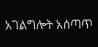አገልግሎት አሰጣጥ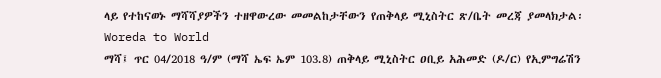ላይ የተከናወኑ ማሻሻያዎችን ተዘዋውረው መመልከታቸውን የጠቅላይ ሚኒስትር ጽ/ቤት መረጃ ያመላክታል፡
Woreda to World
ማሻ፤ ጥር 04/2018 ዓ/ም (ማሻ ኤፍ ኤም 103.8) ጠቅላይ ሚኒስትር ዐቢይ አሕመድ (ዶ/ር) የኢምግሬሽን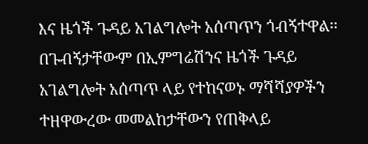እና ዜጎች ጉዳይ አገልግሎት አሰጣጥን ጎብኝተዋል፡፡
በጉብኝታቸውም በኢምግሬሽንና ዜጎች ጉዳይ አገልግሎት አሰጣጥ ላይ የተከናወኑ ማሻሻያዎችን ተዘዋውረው መመልከታቸውን የጠቅላይ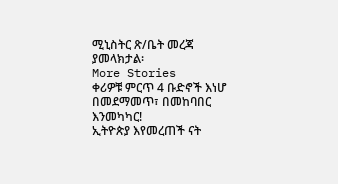ሚኒስትር ጽ/ቤት መረጃ ያመላክታል፡
More Stories
ቀሪዎቹ ምርጥ 4 ቡድኖች እነሆ
በመደማመጥ፣ በመከባበር እንመካካር!
ኢትዮጵያ እየመረጠች ናት